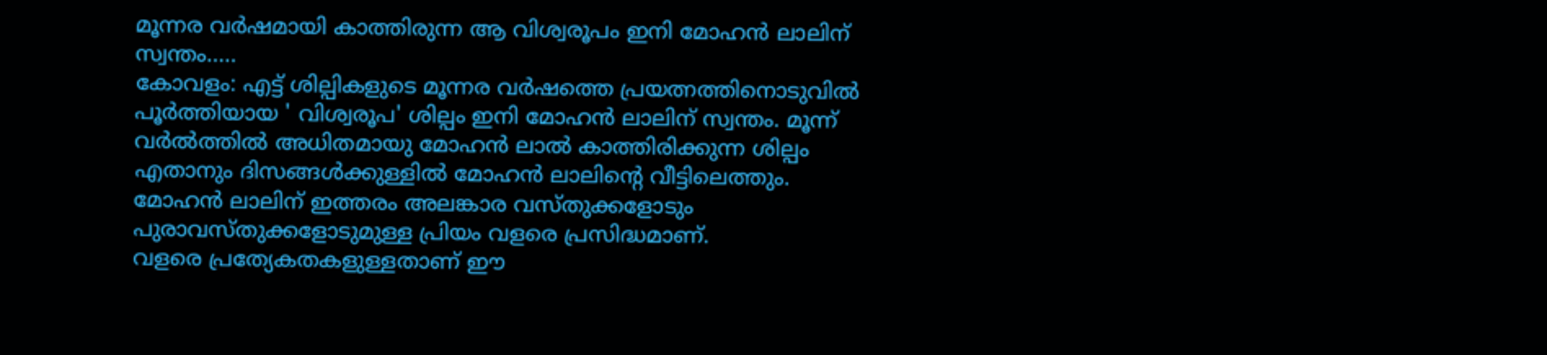മൂന്നര വർഷമായി കാത്തിരുന്ന ആ വിശ്വരൂപം ഇനി മോഹൻ ലാലിന് സ്വന്തം.....
കോവളം: എട്ട് ശില്പികളുടെ മൂന്നര വർഷത്തെ പ്രയത്നത്തിനൊടുവിൽ പൂർത്തിയായ ' വിശ്വരൂപ' ശില്പം ഇനി മോഹൻ ലാലിന് സ്വന്തം. മൂന്ന് വർൽത്തിൽ അധിതമായു മോഹൻ ലാൽ കാത്തിരിക്കുന്ന ശില്പം എതാനും ദിസങ്ങൾക്കുള്ളിൽ മോഹൻ ലാലിന്റെ വീട്ടിലെത്തും. മോഹൻ ലാലിന് ഇത്തരം അലങ്കാര വസ്തുക്കളോടും പുരാവസ്തുക്കളോടുമുള്ള പ്രിയം വളരെ പ്രസിദ്ധമാണ്.
വളരെ പ്രത്യേകതകളുള്ളതാണ് ഈ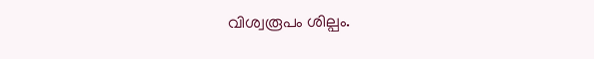വിശ്വരൂപം ശില്പം.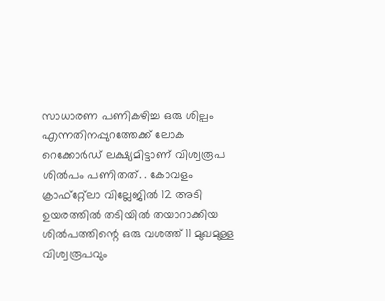സാധാരണ പണികഴിച്ച ഒരു ശില്പം എന്നതിനപ്പുറത്തേക്ക് ലോക റെക്കോർഡ് ലക്ഷ്യമിട്ടാണ് വിശ്വരൂപ ശിൽപം പണിതത്. . കോവളം ക്രാഫ്റ്റ്ലോ വില്ലേജിൽ 12 അടി ഉയരത്തിൽ തടിയിൽ തയാറാക്കിയ ശിൽപത്തിന്റെ ഒരു വശത്ത് 11 മുഖമുള്ള വിശ്വരൂപവും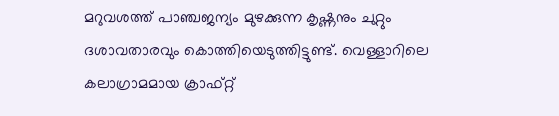മറുവശത്ത് പാഞ്ചജന്യം മുഴക്കുന്ന കൃഷ്ണനും ചുറ്റും ദശാവതാരവും കൊത്തിയെടുത്തിട്ടുണ്ട്. വെള്ളാറിലെ കലാഗ്രാമമായ ക്രാഫ്റ്റ്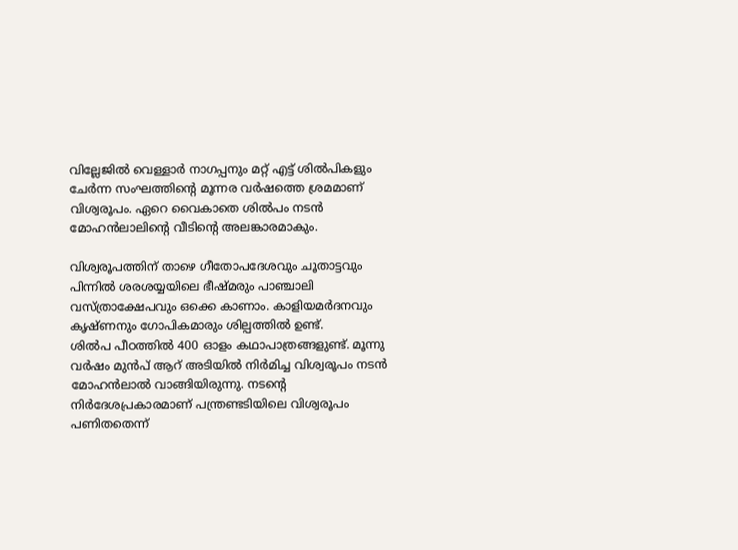വില്ലേജിൽ വെള്ളാർ നാഗപ്പനും മറ്റ് എട്ട് ശിൽപികളും ചേർന്ന സംഘത്തിന്റെ മൂന്നര വർഷത്തെ ശ്രമമാണ് വിശ്വരൂപം. ഏറെ വൈകാതെ ശിൽപം നടൻ മോഹൻലാലിന്റെ വീടിന്റെ അലങ്കാരമാകും.

വിശ്വരൂപത്തിന് താഴെ ഗീതോപദേശവും ചൂതാട്ടവും പിന്നിൽ ശരശയ്യയിലെ ഭീഷ്മരും പാഞ്ചാലി വസ്ത്രാക്ഷേപവും ഒക്കെ കാണാം. കാളിയമർദനവും കൃഷ്ണനും ഗോപികമാരും ശില്പത്തിൽ ഉണ്ട്.
ശിൽപ പീഠത്തിൽ 400 ഓളം കഥാപാത്രങ്ങളുണ്ട്. മൂന്നു വർഷം മുൻപ് ആറ് അടിയിൽ നിർമിച്ച വിശ്വരൂപം നടൻ മോഹൻലാൽ വാങ്ങിയിരുന്നു. നടന്റെ നിർദേശപ്രകാരമാണ് പന്ത്രണ്ടടിയിലെ വിശ്വരൂപം പണിതതെന്ന്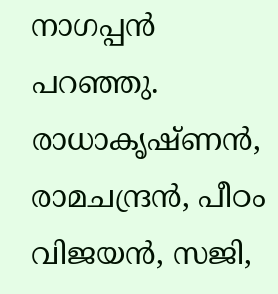നാഗപ്പൻ പറഞ്ഞു. രാധാകൃഷ്ണൻ, രാമചന്ദ്രൻ, പീഠം വിജയൻ, സജി,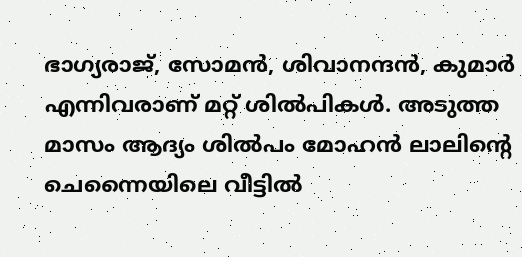ഭാഗ്യരാജ്, സോമൻ, ശിവാനന്ദൻ, കുമാർ എന്നിവരാണ് മറ്റ് ശിൽപികൾ. അടുത്ത മാസം ആദ്യം ശിൽപം മോഹൻ ലാലിന്റെ ചെന്നൈയിലെ വീട്ടിൽ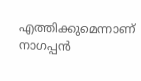എത്തിക്കുമെന്നാണ് നാഗപ്പൻ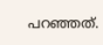പറഞ്ഞത്.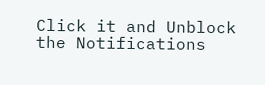Click it and Unblock the Notifications